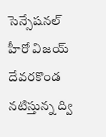సెన్సేషనల్ హీరో విజయ్ దేవరకొండ నటిస్తున్న ద్వి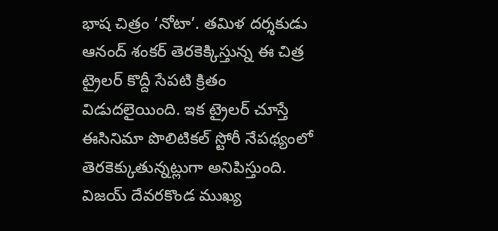భాష చిత్రం ‘నోటా’. తమిళ దర్శకుడు ఆనంద్ శంకర్ తెరకెక్కిస్తున్న ఈ చిత్ర ట్రైలర్ కొద్దీ సేపటి క్రితం విడుదలైయింది. ఇక ట్రైలర్ చూస్తే ఈసినిమా పొలిటికల్ స్టోరీ నేపథ్యంలో తెరకెక్కుతున్నట్లుగా అనిపిస్తుంది.
విజయ్ దేవరకొండ ముఖ్య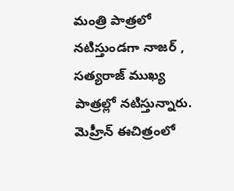మంత్రి పాత్రలో నటిస్తుండగా నాజర్ , సత్యరాజ్ ముఖ్య పాత్రల్లో నటిస్తున్నారు. మెహ్రీన్ ఈచిత్రంలో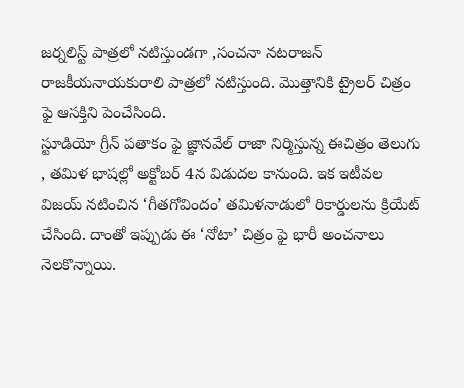జర్నలిస్ట్ పాత్రలో నటిస్తుండగా ,సంచనా నటరాజన్ రాజకీయనాయకురాలి పాత్రలో నటిస్తుంది. మొత్తానికి ట్రైలర్ చిత్రం ఫై ఆసక్తిని పెంచేసింది.
స్టూడియో గ్రీన్ పతాకం ఫై జ్ఞానవేల్ రాజా నిర్మిస్తున్న ఈచిత్రం తెలుగు , తమిళ భాషల్లో అక్టోబర్ 4న విడుదల కానుంది. ఇక ఇటీవల విజయ్ నటించిన ‘గీతగోవిందం’ తమిళనాడులో రికార్డులను క్రియేట్ చేసింది. దాంతో ఇప్పుడు ఈ ‘నోటా’ చిత్రం ఫై భారీ అంచనాలు నెలకొన్నాయి.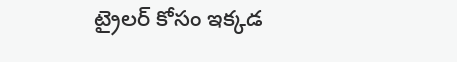ట్రైలర్ కోసం ఇక్కడ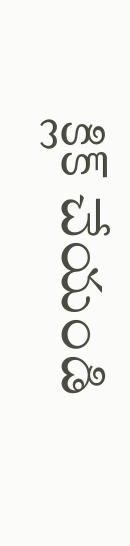క్లిక్ చేయండి